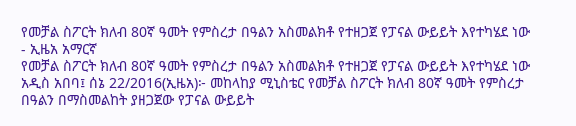የመቻል ስፖርት ክለብ 80ኛ ዓመት የምስረታ በዓልን አስመልክቶ የተዘጋጀ የፓናል ውይይት እየተካሄደ ነው - ኢዜአ አማርኛ
የመቻል ስፖርት ክለብ 80ኛ ዓመት የምስረታ በዓልን አስመልክቶ የተዘጋጀ የፓናል ውይይት እየተካሄደ ነው
አዲስ አበባ፤ ሰኔ 22/2016(ኢዜአ)፦ መከላከያ ሚኒስቴር የመቻል ስፖርት ክለብ 80ኛ ዓመት የምስረታ በዓልን በማስመልከት ያዘጋጀው የፓናል ውይይት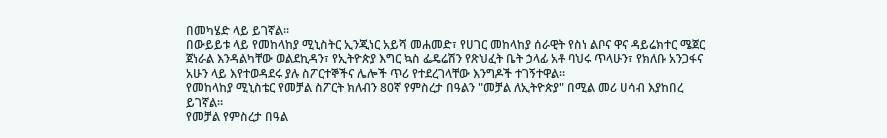በመካሄድ ላይ ይገኛል።
በውይይቱ ላይ የመከላከያ ሚኒስትር ኢንጂነር አይሻ መሐመድ፣ የሀገር መከላከያ ሰራዊት የስነ ልቦና ዋና ዳይሬክተር ሜጀር ጀነራል እንዳልካቸው ወልደኪዳን፣ የኢትዮጵያ እግር ኳስ ፌዴሬሽን የጽህፈት ቤት ኃላፊ አቶ ባህሩ ጥላሁን፣ የክለቡ አንጋፋና አሁን ላይ እየተወዳደሩ ያሉ ስፖርተኞችና ሌሎች ጥሪ የተደረገላቸው እንግዶች ተገኝተዋል።
የመከላከያ ሚኒስቴር የመቻል ስፖርት ክለብን 80ኛ የምስረታ በዓልን "መቻል ለኢትዮጵያ" በሚል መሪ ሀሳብ እያከበረ ይገኛል።
የመቻል የምስረታ በዓል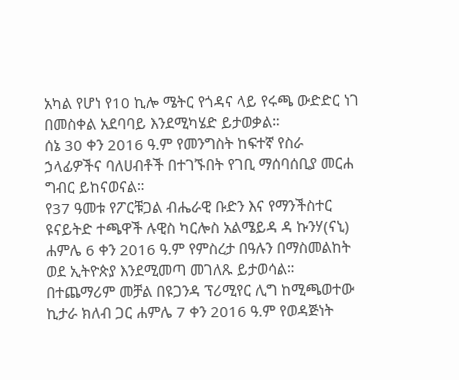አካል የሆነ የ10 ኪሎ ሜትር የጎዳና ላይ የሩጫ ውድድር ነገ በመስቀል አደባባይ እንደሚካሄድ ይታወቃል።
ሰኔ 30 ቀን 2016 ዓ.ም የመንግስት ከፍተኛ የስራ ኃላፊዎችና ባለሀብቶች በተገኙበት የገቢ ማሰባሰቢያ መርሐ ግብር ይከናወናል።
የ37 ዓመቱ የፖርቹጋል ብሔራዊ ቡድን እና የማንችስተር ዩናይትድ ተጫዋች ሉዊስ ካርሎስ አልሜይዳ ዳ ኩንሃ(ናኒ) ሐምሌ 6 ቀን 2016 ዓ.ም የምስረታ በዓሉን በማስመልከት ወደ ኢትዮጵያ እንደሚመጣ መገለጹ ይታወሳል።
በተጨማሪም መቻል በዩጋንዳ ፕሪሚየር ሊግ ከሚጫወተው ኪታራ ክለብ ጋር ሐምሌ 7 ቀን 2016 ዓ.ም የወዳጅነት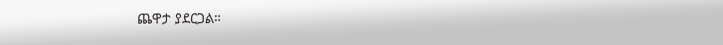ጨዋታ ያደርጋል።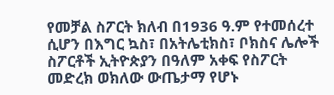የመቻል ስፖርት ክለብ በ1936 ዓ.ም የተመሰረተ ሲሆን በእግር ኳስ፣ በአትሌቲክስ፣ ቦክስና ሌሎች ስፖርቶች ኢትዮጵያን በዓለም አቀፍ የስፖርት መድረክ ወክለው ውጤታማ የሆኑ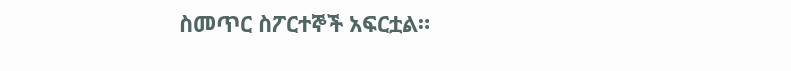ስመጥር ስፖርተኞች አፍርቷል።